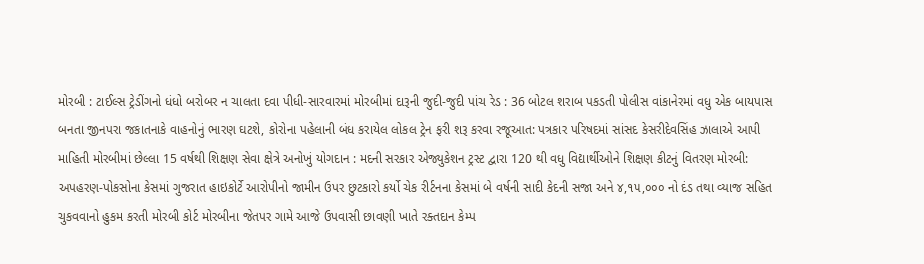મોરબી : ટાઈલ્સ ટ્રેડીંગનો ધંધો બરોબર ન ચાલતા દવા પીધી-સારવારમાં મોરબીમાં દારૂની જુદી-જુદી પાંચ રેડ : 36 બોટલ શરાબ પકડતી પોલીસ વાંકાનેરમાં વધુ એક બાયપાસ બનતા જીનપરા જકાતનાકે વાહનોનું ભારણ ઘટશે, કોરોના પહેલાની બંધ કરાયેલ લોકલ ટ્રેન ફરી શરૂ કરવા રજૂઆત: પત્રકાર પરિષદમાં સાંસદ કેસરીદેવસિંહ ઝાલાએ આપી માહિતી મોરબીમાં છેલ્લા 15 વર્ષથી શિક્ષણ સેવા ક્ષેત્રે અનોખું યોગદાન : મદની સરકાર એજ્યુકેશન ટ્રસ્ટ દ્વારા 120 થી વધુ વિદ્યાર્થીઓને શિક્ષણ કીટનું વિતરણ મોરબી: અપહરણ-પોકસોના કેસમાં ગુજરાત હાઇકોર્ટે આરોપીનો જામીન ઉપર છુટકારો કર્યો ચેક રીર્ટનના કેસમાં બે વર્ષની સાદી કેદની સજા અને ૪,૧૫,૦૦૦ નો દંડ તથા વ્યાજ સહિત ચુકવવાનો હુકમ કરતી મોરબી કોર્ટ મોરબીના જેતપર ગામે આજે ઉપવાસી છાવણી ખાતે રક્તદાન કેમ્પ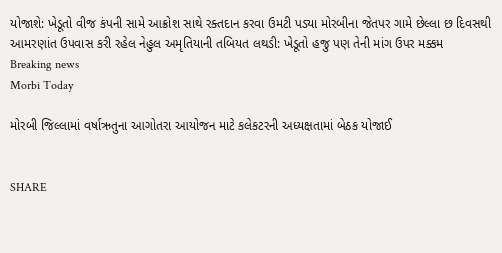યોજાશે: ખેડૂતો વીજ કંપની સામે આક્રોશ સાથે રક્તદાન કરવા ઉમટી પડ્યા મોરબીના જેતપર ગામે છેલ્લા છ દિવસથી આમરણાંત ઉપવાસ કરી રહેલ નેહુલ અમૃતિયાની તબિયત લથડી: ખેડૂતો હજુ પણ તેની માંગ ઉપર મક્કમ
Breaking news
Morbi Today

મોરબી જિલ્લામાં વર્ષાઋતુના આગોતરા આયોજન માટે કલેકટરની અધ્યક્ષતામાં બેઠક યોજાઈ


SHARE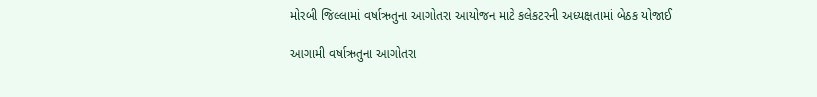મોરબી જિલ્લામાં વર્ષાઋતુના આગોતરા આયોજન માટે કલેકટરની અધ્યક્ષતામાં બેઠક યોજાઈ

આગામી વર્ષાઋતુના આગોતરા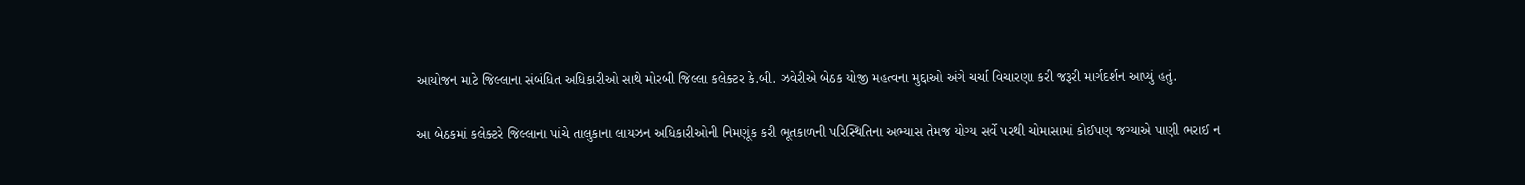આયોજન માટે જિલ્લાના સંબંધિત અધિકારીઓ સાથે મોરબી જિલ્લા કલેક્ટર કે.બી. ઝવેરીએ બેઠક યોજી મહત્વના મુદ્દાઓ અંગે ચર્ચા વિચારણા કરી જરૂરી માર્ગદર્શન આપ્યું હતું.

આ બેઠકમાં કલેક્ટરે જિલ્લાના પાંચે તાલુકાના લાયઝન અધિકારીઓની નિમણૂંક કરી ભૂતકાળની પરિસ્થિતિના અભ્યાસ તેમજ યોગ્ય સર્વે પરથી ચોમાસામાં કોઈપણ જગ્યાએ પાણી ભરાઈ ન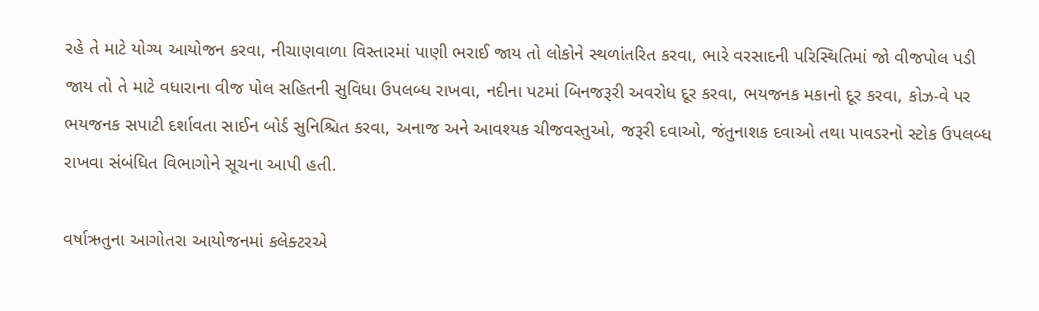રહે તે માટે યોગ્ય આયોજન કરવા, નીચાણવાળા વિસ્તારમાં પાણી ભરાઈ જાય તો લોકોને સ્થળાંતરિત કરવા, ભારે વરસાદની પરિસ્થિતિમાં જો વીજપોલ પડી જાય તો તે માટે વધારાના વીજ પોલ સહિતની સુવિધા ઉપલબ્ધ રાખવા, નદીના પટમાં બિનજરૂરી અવરોધ દૂર કરવા, ભયજનક મકાનો દૂર કરવા, કોઝ-વે પર ભયજનક સપાટી દર્શાવતા સાઈન બોર્ડ સુનિશ્ચિત કરવા, અનાજ અને આવશ્યક ચીજવસ્તુઓ, જરૂરી દવાઓ, જંતુનાશક દવાઓ તથા પાવડરનો સ્ટોક ઉપલબ્ધ રાખવા સંબંધિત વિભાગોને સૂચના આપી હતી.

વર્ષાઋતુના આગોતરા આયોજનમાં કલેક્ટરએ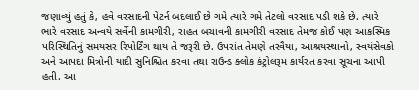જણાવ્યું હતું કે, હવે વરસાદની પેટર્ન બદલાઈ છે ગમે ત્યારે ગમે તેટલો વરસાદ પડી શકે છે. ત્યારે ભારે વરસાદ અન્વયે સર્વેની કામગીરી, રાહત બચાવની કામગીરી વરસાદ તેમજ કોઈ પણ આકસ્મિક પરિસ્થિતિનું સમયસર રિપોર્ટિંગ થાય તે જરૂરી છે. ઉપરાંત તેમણે તરવૈયા, આશ્રયસ્થાનો, સ્વયંસેવકો અને આપદા મિત્રોની યાદી સુનિશ્ચિત કરવા તથા રાઉન્ડ ક્લોક કંટ્રોલરૂમ કાર્યરત કરવા સૂચના આપી હતી. આ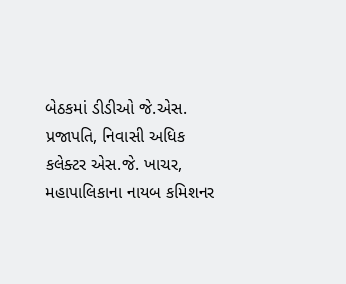બેઠકમાં ડીડીઓ જે.એસ. પ્રજાપતિ, નિવાસી અધિક કલેક્ટર એસ.જે. ખાચર, મહાપાલિકાના નાયબ કમિશનર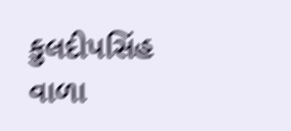કુલદીપસિંહ વાળા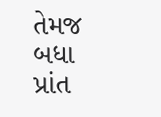તેમજ બધા પ્રાંત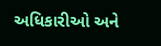અધિકારીઓ અને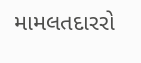મામલતદારરો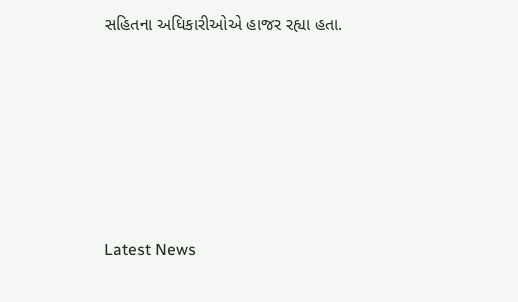સહિતના અધિકારીઓએ હાજર રહ્યા હતા.






Latest News